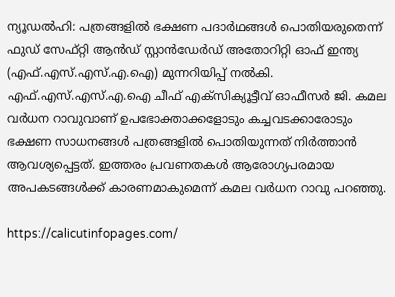ന്യൂഡൽഹി: പത്രങ്ങളിൽ ഭക്ഷണ പദാർഥങ്ങൾ പൊതിയരുതെന്ന് ഫുഡ് സേഫ്റ്റി ആൻഡ് സ്റ്റാൻഡേർഡ് അതോറിറ്റി ഓഫ് ഇന്ത്യ (എഫ്.എസ്.എസ്.എ.ഐ) മുന്നറിയിപ്പ് നൽകി. എഫ്.എസ്.എസ്.എ.ഐ ചീഫ് എക്സിക്യൂട്ടീവ് ഓഫീസർ ജി. കമല വർധന റാവുവാണ് ഉപഭോക്താക്കളോടും കച്ചവടക്കാരോടും ഭക്ഷണ സാധനങ്ങൾ പത്രങ്ങളിൽ പൊതിയുന്നത് നിർത്താൻ ആവശ്യപ്പെട്ടത്. ഇത്തരം പ്രവണതകൾ ആരോഗ്യപരമായ അപകടങ്ങൾക്ക് കാരണമാകുമെന്ന് കമല വർധന റാവു പറഞ്ഞു.

https://calicutinfopages.com/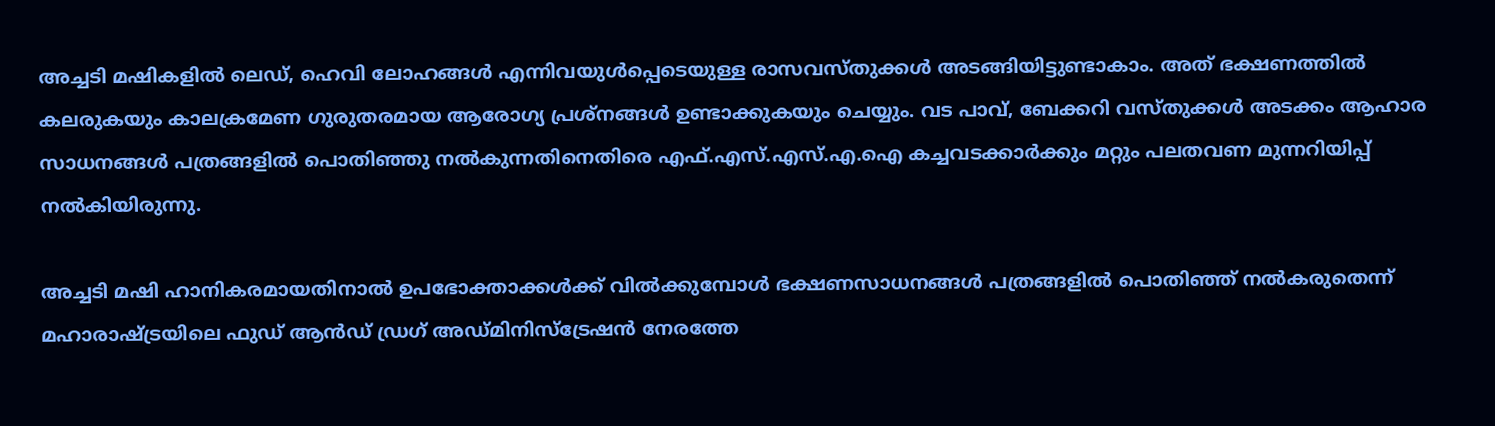അച്ചടി മഷികളിൽ ലെഡ്, ഹെവി ലോഹങ്ങൾ എന്നിവയുൾപ്പെടെയുള്ള രാസവസ്തുക്കൾ അടങ്ങിയിട്ടുണ്ടാകാം. അത് ഭക്ഷണത്തിൽ കലരുകയും കാലക്രമേണ ഗുരുതരമായ ആരോഗ്യ പ്രശ്നങ്ങൾ ഉണ്ടാക്കുകയും ചെയ്യും. വട പാവ്, ബേക്കറി വസ്തുക്കൾ അടക്കം ആഹാര സാധനങ്ങൾ പത്രങ്ങളിൽ പൊതിഞ്ഞു നൽകുന്നതിനെതിരെ എഫ്.എസ്.എസ്.എ.ഐ കച്ചവടക്കാർക്കും മറ്റും പലതവണ മുന്നറിയിപ്പ് നൽകിയിരുന്നു.

അച്ചടി മഷി ഹാനികരമായതിനാൽ ഉപഭോക്താക്കൾക്ക് വിൽക്കുമ്പോൾ ഭക്ഷണസാധനങ്ങൾ പത്രങ്ങളിൽ പൊതിഞ്ഞ് നൽകരുതെന്ന് മഹാരാഷ്ട്രയിലെ ഫുഡ് ആൻഡ് ഡ്രഗ് അഡ്മിനിസ്ട്രേഷൻ നേരത്തേ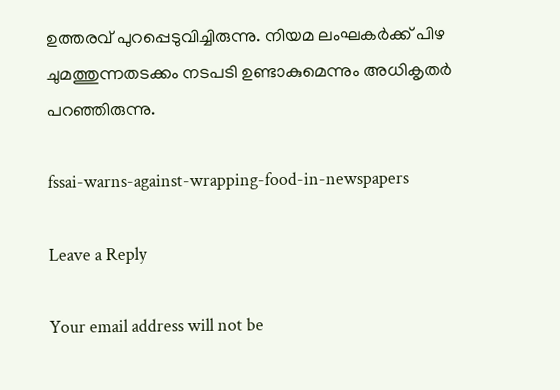ഉത്തരവ് പുറപ്പെടുവിച്ചിരുന്നു. നിയമ ലംഘകർക്ക് പിഴ ചുമത്തുന്നതടക്കം നടപടി ഉണ്ടാകുമെന്നും അധികൃതർ പറഞ്ഞിരുന്നു.

fssai-warns-against-wrapping-food-in-newspapers

Leave a Reply

Your email address will not be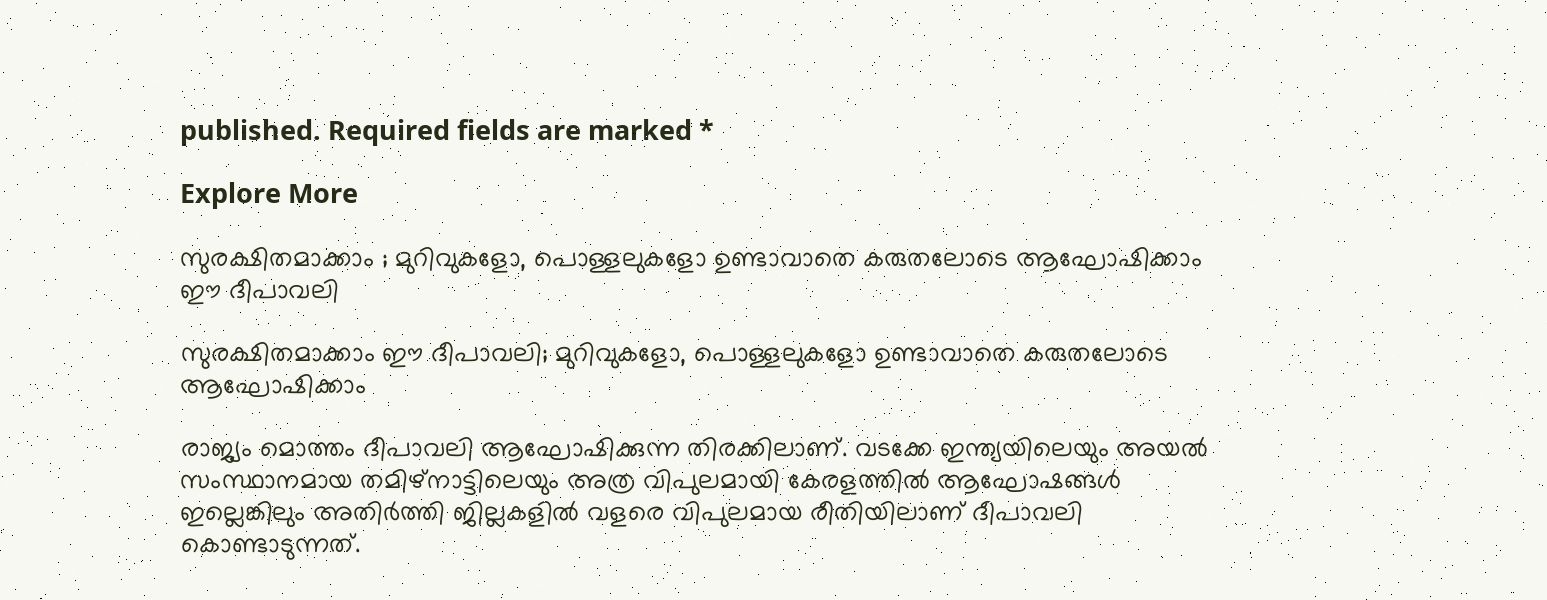published. Required fields are marked *

Explore More

സുരക്ഷിതമാക്കാം ; മുറിവുകളോ, പൊള്ളലുകളോ ഉണ്ടാവാതെ കരുതലോടെ ആഘോഷിക്കാം ഈ ദീപാവലി

സുരക്ഷിതമാക്കാം ഈ ദീപാവലി; മുറിവുകളോ, പൊള്ളലുകളോ ഉണ്ടാവാതെ കരുതലോടെ ആഘോഷിക്കാം

രാജ്യം മൊത്തം ദീപാവലി ആഘോഷിക്കുന്ന തിരക്കിലാണ്. വടക്കേ ഇന്ത്യയിലെയും അയല്‍ സംസ്ഥാനമായ തമിഴ്നാട്ടിലെയും അത്ര വിപുലമായി കേരളത്തില്‍ ആഘോഷങ്ങള്‍ ഇല്ലെങ്കിലും അതിര്‍ത്തി ജില്ലകളില്‍ വളരെ വിപുലമായ രീതിയിലാണ് ദീപാവലി കൊണ്ടാടുന്നത്.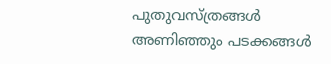പുതുവസ്ത്രങ്ങള്‍ അണിഞ്ഞും പടക്കങ്ങള്‍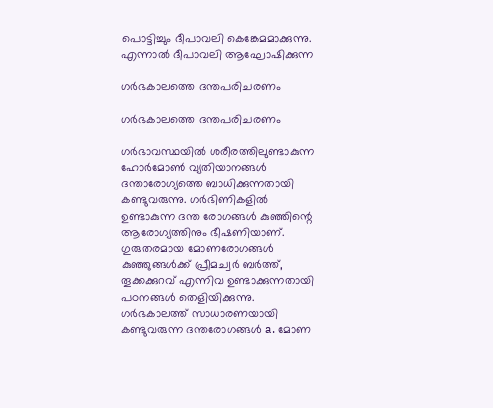പൊട്ടിച്ചും ദീപാവലി കെങ്കേമമാക്കുന്നു. എന്നാൽ ദീപാവലി ആഘോഷിക്കുന്ന

ഗർഭകാലത്തെ ദന്തപരിചരണം

ഗർഭകാലത്തെ ദന്തപരിചരണം

ഗർഭാവസ്ഥയിൽ ശരീരത്തിലുണ്ടാകുന്ന ഹോർമോൺ വ്യതിയാനങ്ങൾ ദന്താരോഗ്യത്തെ ബാധിക്കുന്നതായി കണ്ടുവരുന്നു. ഗർഭിണികളിൽ ഉണ്ടാകുന്ന ദന്ത രോഗങ്ങൾ കുഞ്ഞിന്റെ ആരോഗ്യത്തിനും ഭീഷണിയാണ്. ഗുരുതരമായ മോണരോഗങ്ങൾ കുഞ്ഞുങ്ങൾക്ക് പ്രീമച്വർ ബർത്ത്, തൂക്കക്കുറവ് എന്നിവ ഉണ്ടാക്കുന്നതായി പഠനങ്ങൾ തെളിയിക്കുന്നു. ഗർഭകാലത്ത് സാധാരണയായി കണ്ടുവരുന്ന ദന്തരോഗങ്ങൾ a. മോണ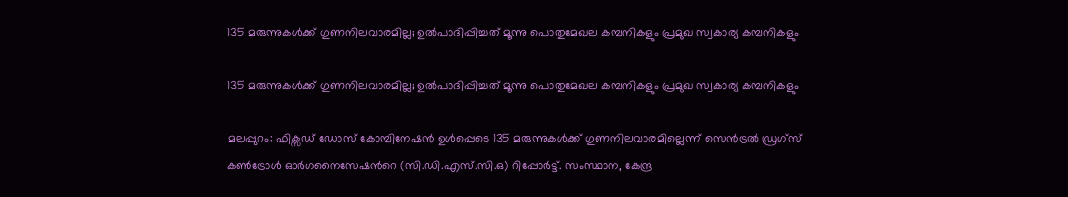135 മരുന്നുകൾക്ക് ഗുണനിലവാരമില്ല; ഉൽപാദിപ്പിച്ചത് മൂന്നു പൊതുമേഖല കമ്പനികളും പ്രമുഖ സ്വകാര്യ കമ്പനികളും

135 മരുന്നുകൾക്ക് ഗുണനിലവാരമില്ല; ഉൽപാദിപ്പിച്ചത് മൂന്നു പൊതുമേഖല കമ്പനികളും പ്രമുഖ സ്വകാര്യ കമ്പനികളും

മലപ്പുറം: ഫിക്സഡ് ഡോസ് കോമ്പിനേഷൻ ഉൾപ്പെടെ 135 മരുന്നുകൾക്ക് ഗുണനിലവാരമില്ലെന്ന് സെൻട്രൽ ഡ്രഗ്സ് കൺട്രോൾ ഓർഗനൈസേഷന്‍റെ (സി.ഡി.എസ്.സി.ഒ) റിപ്പോർട്ട്. സംസ്ഥാന, കേന്ദ്ര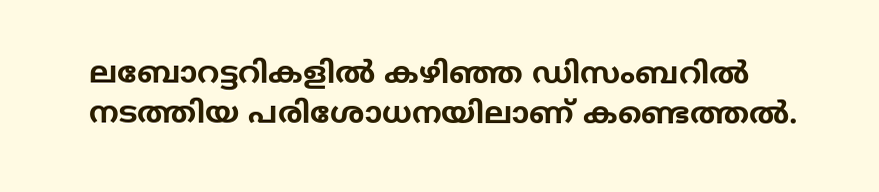ലബോറട്ടറികളിൽ കഴിഞ്ഞ ഡിസംബറിൽ നടത്തിയ പരിശോധനയിലാണ് കണ്ടെത്തൽ.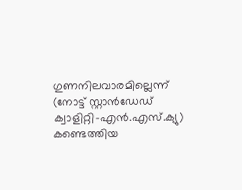ഗുണനിലവാരമില്ലെന്ന് (നോട്ട് സ്റ്റാൻഡേഡ് ക്വാളിറ്റി-എൻ.എസ്.ക്യു) കണ്ടെത്തിയ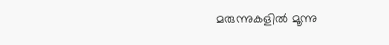മരുന്നുകളിൽ മൂന്നു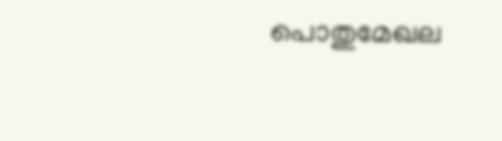പൊതുമേഖല